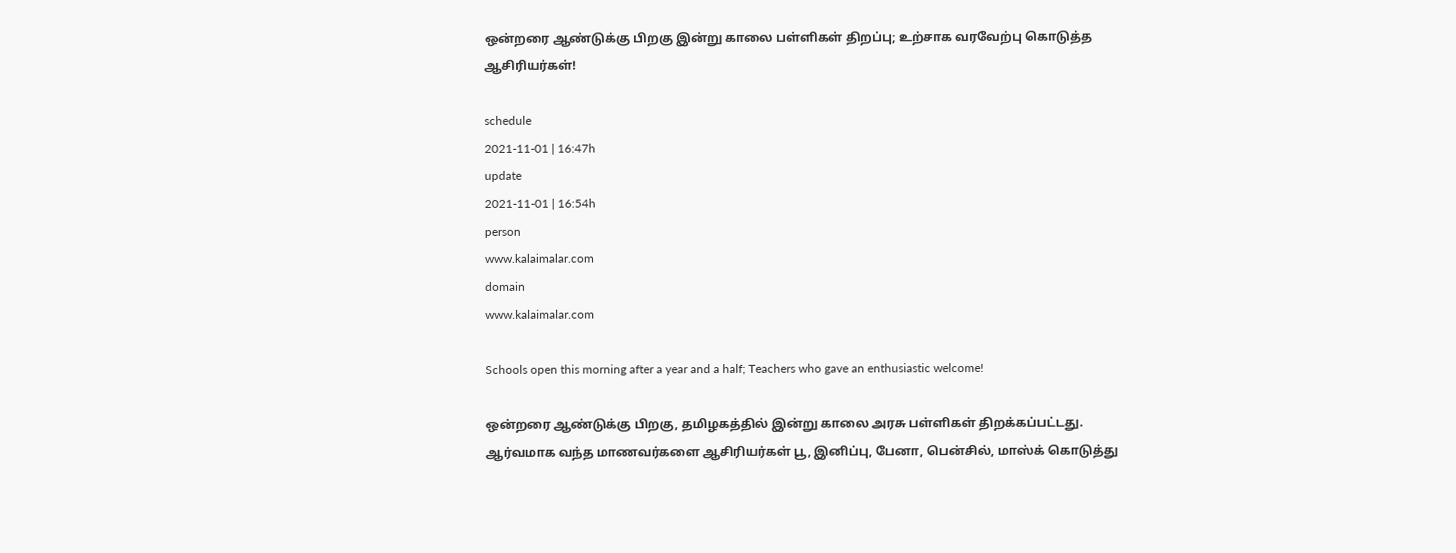ஒன்றரை ஆண்டுக்கு பிறகு இன்று காலை பள்ளிகள் திறப்பு; உற்சாக வரவேற்பு கொடுத்த ஆசிரியர்கள்!

schedule
2021-11-01 | 16:47h
update
2021-11-01 | 16:54h
person
www.kalaimalar.com
domain
www.kalaimalar.com

Schools open this morning after a year and a half; Teachers who gave an enthusiastic welcome!

ஒன்றரை ஆண்டுக்கு பிறகு, தமிழகத்தில் இன்று காலை அரசு பள்ளிகள் திறக்கப்பட்டது. ஆர்வமாக வந்த மாணவர்களை ஆசிரியர்கள் பூ, இனிப்பு, பேனா, பென்சில், மாஸ்க் கொடுத்து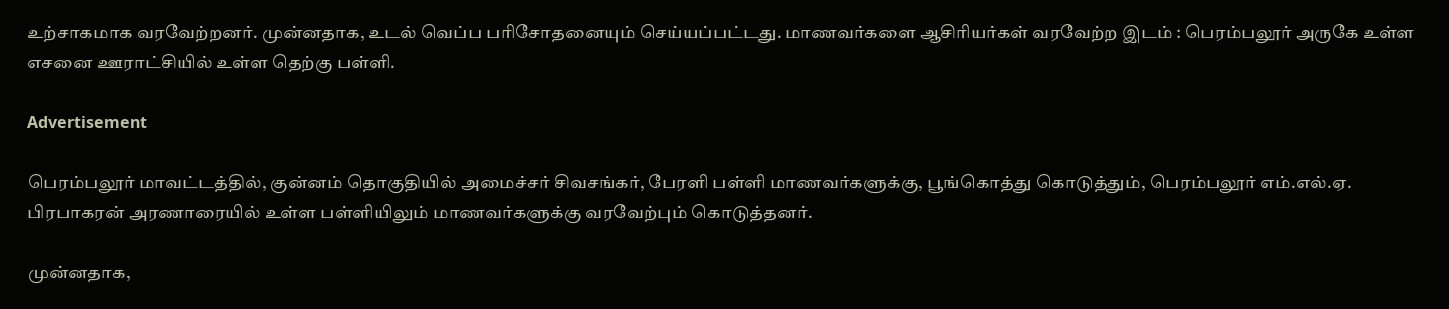உற்சாகமாக வரவேற்றனர். முன்னதாக, உடல் வெப்ப பரிசோதனையும் செய்யப்பட்டது. மாணவர்களை ஆசிரியர்கள் வரவேற்ற இடம் : பெரம்பலூர் அருகே உள்ள எசனை ஊராட்சியில் உள்ள தெற்கு பள்ளி.

Advertisement

பெரம்பலூர் மாவட்டத்தில், குன்னம் தொகுதியில் அமைச்சர் சிவசங்கர், பேரளி பள்ளி மாணவர்களுக்கு, பூங்கொத்து கொடுத்தும், பெரம்பலூர் எம்.எல்.ஏ. பிரபாகரன் அரணாரையில் உள்ள பள்ளியிலும் மாணவர்களுக்கு வரவேற்பும் கொடுத்தனர்.

முன்னதாக,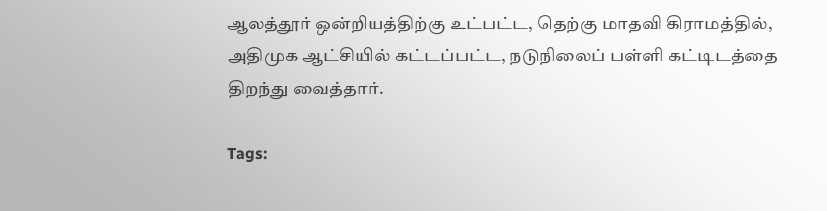ஆலத்தூர் ஒன்றியத்திற்கு உட்பட்ட, தெற்கு மாதவி கிராமத்தில், அதிமுக ஆட்சியில் கட்டப்பட்ட, நடுநிலைப் பள்ளி கட்டிடத்தை திறந்து வைத்தார்.

Tags: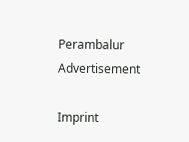Perambalur
Advertisement

Imprint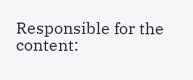Responsible for the content: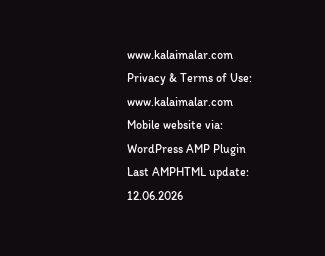www.kalaimalar.com
Privacy & Terms of Use:
www.kalaimalar.com
Mobile website via:
WordPress AMP Plugin
Last AMPHTML update:
12.06.2026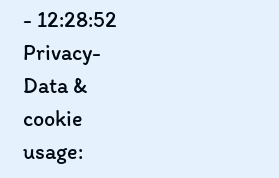- 12:28:52
Privacy-Data & cookie usage: